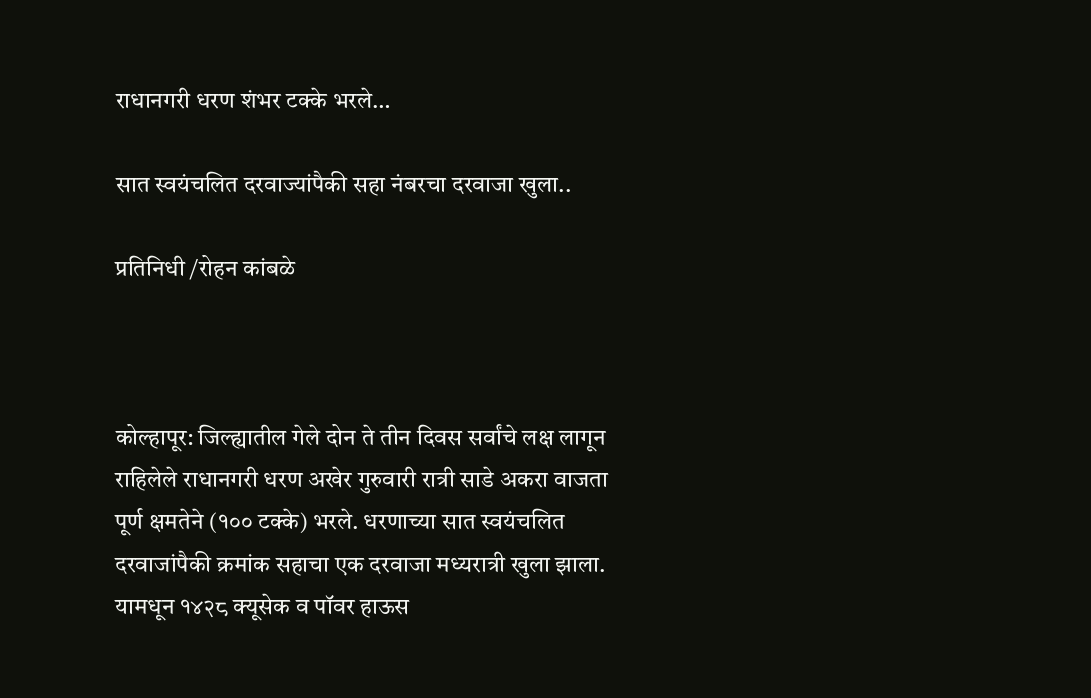राधानगरी धरण शंभर टक्के भरले…

सात स्वयंचलित दरवाज्यांपैकी सहा नंबरचा दरवाजा खुला..

प्रतिनिधी /रोहन कांबळे



कोल्हापूर: जिल्ह्यातील गेले दोन ते तीन दिवस सर्वांचे लक्ष लागून राहिलेले राधानगरी धरण अखेर गुरुवारी रात्री साडे अकरा वाजता पूर्ण क्षमतेने (१०० टक्के) भरले. धरणाच्या सात स्वयंचलित दरवाजांपैकी क्रमांक सहाचा एक दरवाजा मध्यरात्री खुला झाला. यामधून १४२८ क्यूसेक व पॉवर हाऊस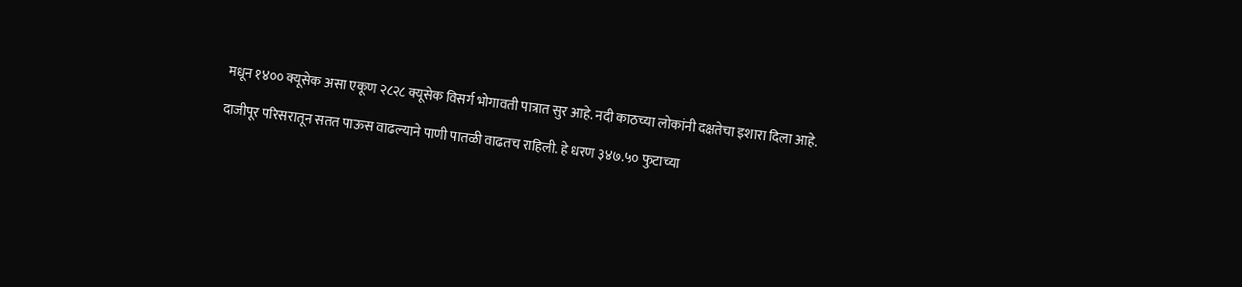मधून १४०० क्यूसेक असा एकूण २८२८ क्यूसेक विसर्ग भोगावती पात्रात सुर आहे. नदी काठच्या लोकांनी दक्षतेचा इशारा दिला आहे.

दाजीपूर परिसरातून सतत पाऊस वाढल्याने पाणी पातळी वाढतच राहिली. हे धरण ३४७.५० फुटाच्या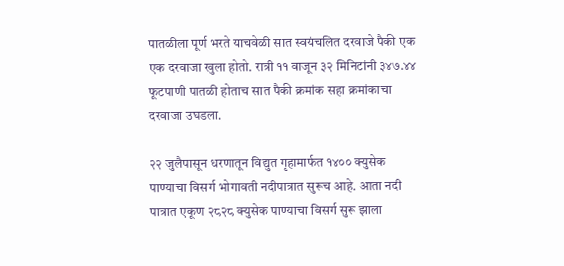पातळीला पूर्ण भरते याचवेळी सात स्वयंचलित दरवाजे पैकी एक एक दरवाजा खुला होतो. रात्री ११ वाजून ३२ मिनिटांनी ३४७.४४ फूटपाणी पातळी होताच सात पैकी क्रमांक सहा क्रमांकाचा दरवाजा उघडला.

२२ जुलैपासून धरणातून विद्युत गृहामार्फत १४०० क्युसेक पाण्याचा विसर्ग भोगावती नदीपात्रात सुरूच आहे. आता नदी पात्रात एकूण २८२८ क्युसेक पाण्याचा विसर्ग सुरू झाला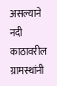असल्याने नदी काठावरील ग्रामस्थांनी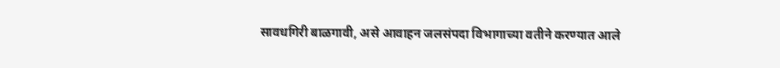सावधगिरी बाळगावी, असे आवाहन जलसंपदा विभागाच्या वतीने करण्यात आले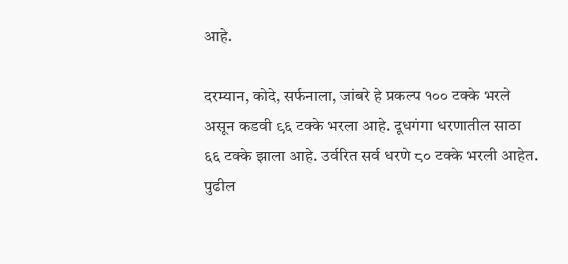आहे.

दरम्यान, कोदे, सर्फनाला, जांबरे हे प्रकल्प १०० टक्के भरले असून कडवी ९६ टक्के भरला आहे. दूधगंगा धरणातील साठा ६६ टक्के झाला आहे. उर्वरित सर्व धरणे ८० टक्के भरली आहेत. पुढील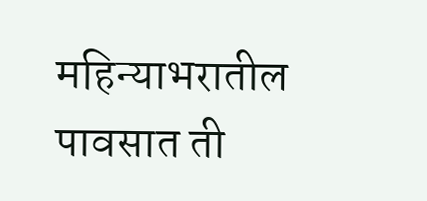महिन्याभरातील पावसात ती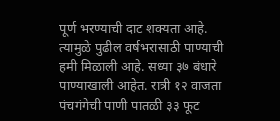पूर्ण भरण्याची दाट शक्यता आहे. त्यामुळे पुढील वर्षभरासाठी पाण्याची हमी मिळाली आहे. सध्या ३७ बंधारे पाण्याखाली आहेत. रात्री १२ वाजता पंचगंगेची पाणी पातळी ३३ फूट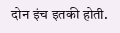दोन इंच इतकी होती.